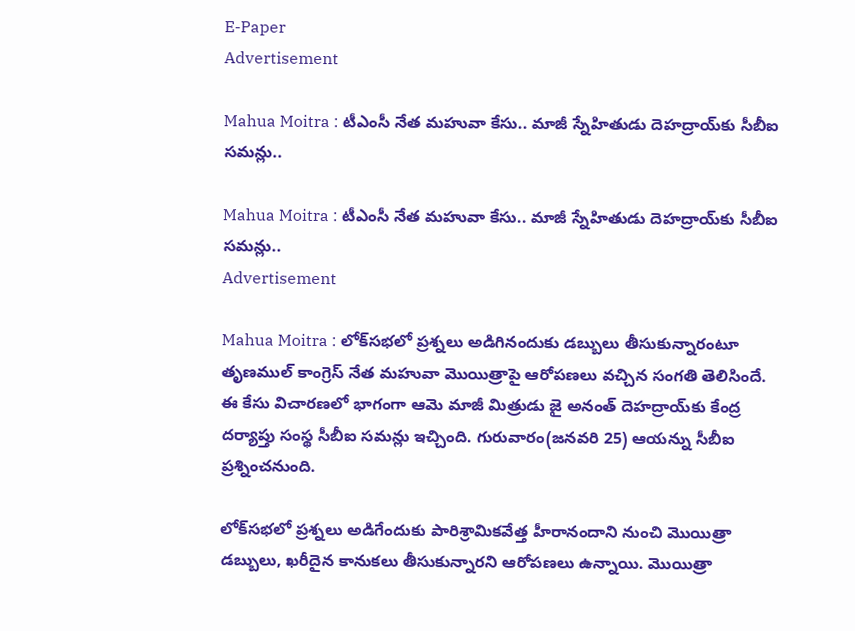E-Paper
Advertisement

Mahua Moitra : టీఎంసీ నేత మహువా కేసు.. మాజీ స్నేహితుడు దెహద్రాయ్‌కు సీబీఐ సమన్లు..

Mahua Moitra : టీఎంసీ నేత మహువా కేసు.. మాజీ స్నేహితుడు దెహద్రాయ్‌కు సీబీఐ సమన్లు..
Advertisement

Mahua Moitra : లోక్‌సభలో ప్రశ్నలు అడిగినందుకు డబ్బులు తీసుకున్నారంటూ తృణముల్ కాంగ్రెస్ నేత మహువా మొయిత్రాపై ఆరోపణలు వచ్చిన సంగతి తెలిసిందే. ఈ కేసు విచారణలో భాగంగా ఆమె మాజీ మిత్రుడు జై అనంత్ దెహద్రాయ్‌కు కేంద్ర దర్యాప్తు సంస్థ సీబీఐ సమన్లు ఇచ్చింది. గురువారం(జనవరి 25) ఆయన్ను సీబీఐ ప్రశ్నించనుంది.

లోక్‌సభలో ప్రశ్నలు అడిగేందుకు పారిశ్రామికవేత్త హీరానందాని నుంచి మొయిత్రా డబ్బులు, ఖరీదైన కానుకలు తీసుకున్నారని ఆరోపణలు ఉన్నాయి. మొయిత్రా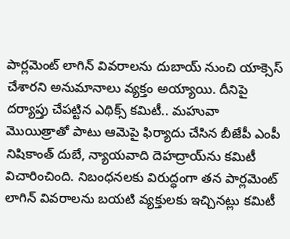పార్లమెంట్ లాగిన్‌ వివరాలను దుబాయ్‌ నుంచి యాక్సెస్‌ చేశారని అనుమానాలు వ్యక్తం అయ్యాయి. దీనిపై దర్యాప్తు చేపట్టిన ఎథిక్స్‌ కమిటీ.. మహువా మొయిత్రాతో పాటు ఆమెపై ఫిర్యాదు చేసిన బీజేపీ ఎంపీ నిషికాంత్‌ దుబే, న్యాయవాది దెహద్రాయ్‌ను కమిటీ విచారించింది. నిబంధనలకు విరుద్ధంగా తన పార్లమెంట్‌ లాగిన్‌ వివరాలను బయటి వ్యక్తులకు ఇచ్చినట్లు కమిటీ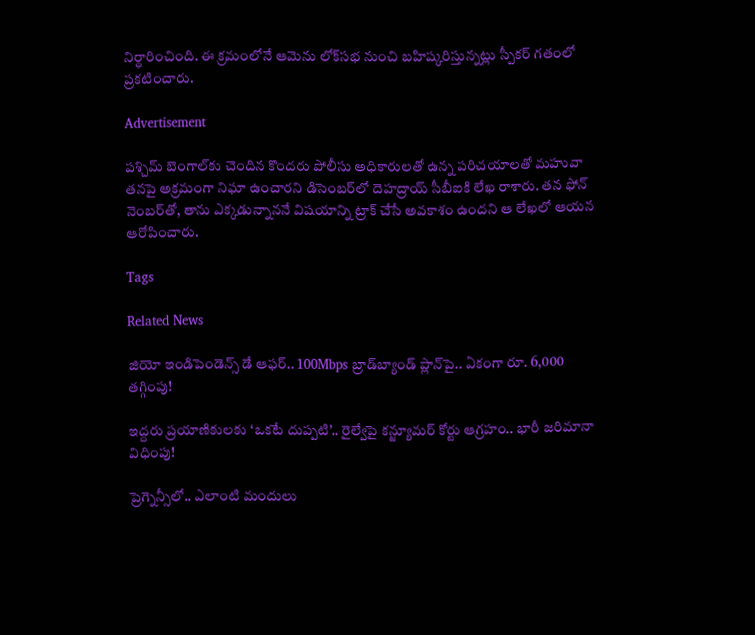నిర్ధారించింది. ఈ క్రమంలోనే ఆమెను లోక్‌సభ నుంచి బహిష్కరిస్తున్నట్లు స్పీకర్ గతంలో ప్రకటించారు.

Advertisement

పశ్చిమ్‌ బెంగాల్‌కు చెందిన కొందరు పోలీసు అధికారులతో ఉన్న పరిచయాలతో మహువా తనపై అక్రమంగా నిఘా ఉంచారని డిసెంబర్‌లో దెహద్రాయ్‌ సీబీఐకి లేఖ రాశారు. తన ఫోన్‌ నెంబర్‌తో, తాను ఎక్కడున్నాననే విషయాన్ని ట్రాక్‌ చేసే అవకాశం ఉందని ఆ లేఖలో ఆయన ఆరోపించారు.

Tags

Related News

జియో ఇండిపెండెన్స్ డే ఆఫర్.. 100Mbps బ్రాడ్‌బ్యాండ్ ప్లాన్‌పై.. ఏకంగా రూ. 6,000 తగ్గింపు!

ఇద్దరు ప్రయాణికులకు ‘ఒకటే దుప్పటి’.. రైల్వేపై కన్జ్యూమర్ కోర్టు ఆగ్రహం.. భారీ జరిమానా విధింపు!

ప్రెగ్నెన్సీలో.. ఎలాంటి మందులు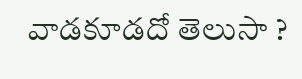వాడకూడదో తెలుసా ?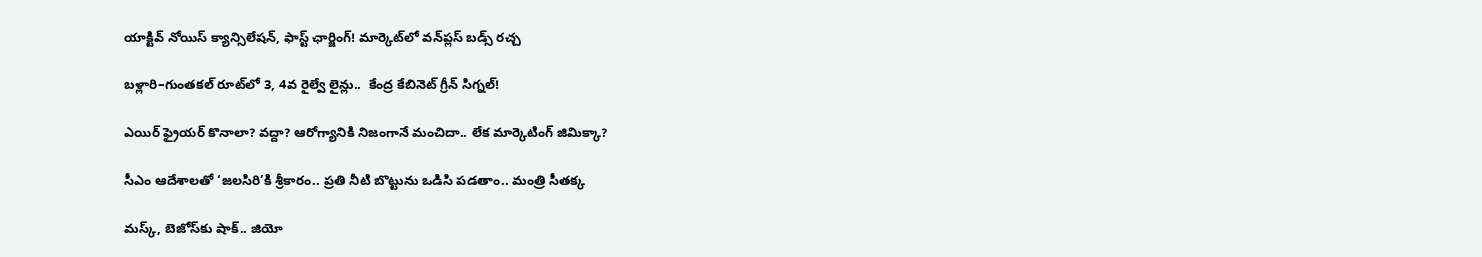యాక్టివ్ నోయిస్ క్యాన్సిలేషన్, ఫాస్ట్ ఛార్జింగ్! మార్కెట్‌లో వన్‌ప్లస్ బడ్స్ రచ్చ

బళ్లారి–గుంతకల్ రూట్‌లో 3, 4వ రైల్వే లైన్లు..  కేంద్ర కేబినెట్ గ్రీన్ సిగ్నల్!

ఎయిర్ ఫ్రైయర్ కొనాలా? వద్దా? ఆరోగ్యానికి నిజంగానే మంచిదా.. లేక మార్కెటింగ్ జిమిక్కా?

సీఎం ఆదేశాలతో ‘జలసిరి’కి శ్రీకారం.. ప్రతి నీటి బొట్టును ఒడిసి పడతాం.. మంత్రి సీతక్క

మస్క్, బెజోస్‌కు షాక్.. జియో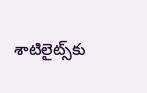శాటిలైట్స్‌కు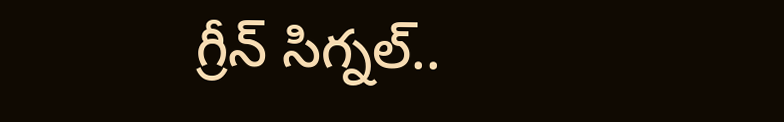గ్రీన్ సిగ్నల్..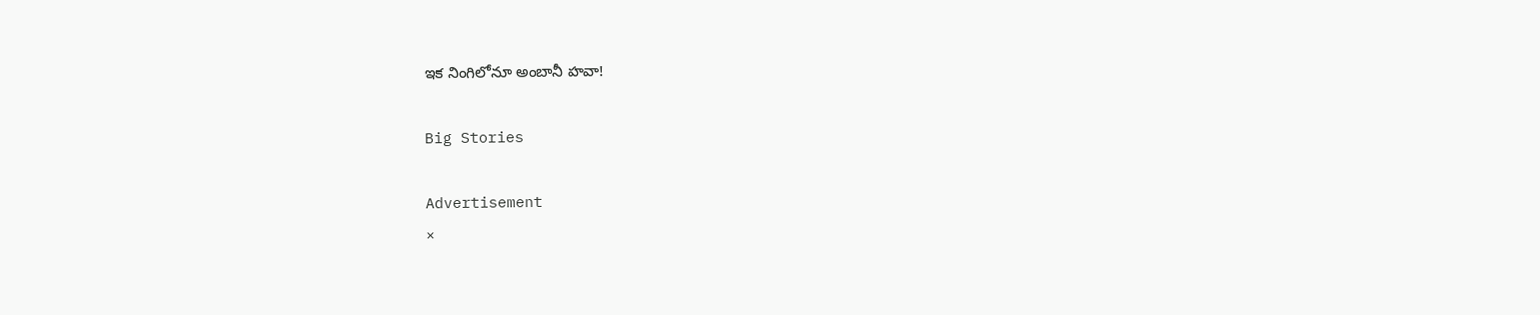ఇక నింగిలోనూ అంబానీ హవా!

Big Stories

Advertisement
×